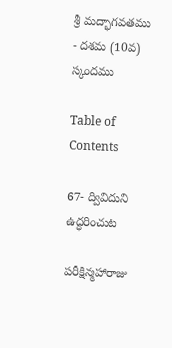శ్రీ మద్భాగవతము - దశమ (10వ) స్కందము

Table of Contents

67- ద్వివిదుని ఉద్ధరించుట

పరీక్షిన్మహారాజు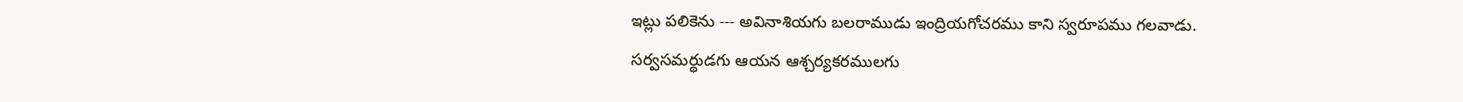ఇట్లు పలికెను --- అవినాశియగు బలరాముడు ఇంద్రియగోచరము కాని స్వరూపము గలవాడు. సర్వసమర్థుడగు ఆయన ఆశ్చర్యకరములగు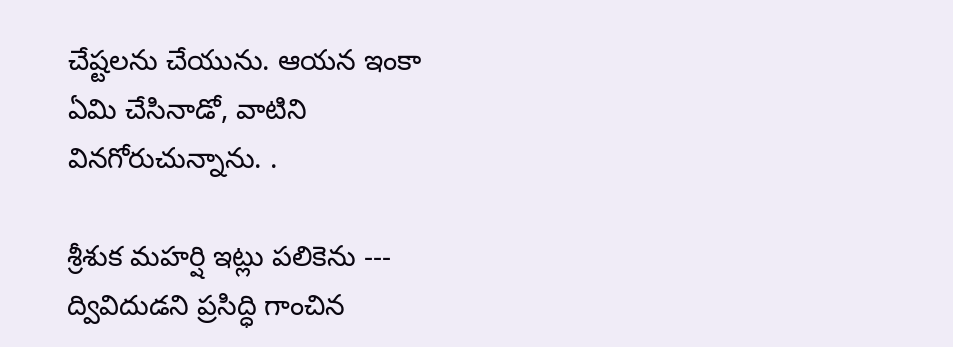చేష్టలను చేయును. ఆయన ఇంకా ఏమి చేసినాడో, వాటిని వినగోరుచున్నాను. .

శ్రీశుక మహర్షి ఇట్లు పలికెను --- ద్వివిదుడని ప్రసిద్ధి గాంచిన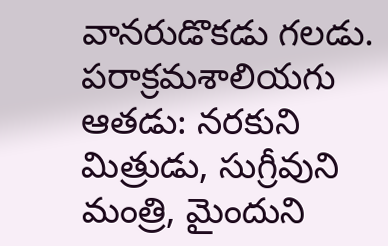వానరుడొకడు గలడు. పరాక్రమశాలియగు ఆతడు: నరకుని మిత్రుడు, సుగ్రీవుని మంత్రి, మైందుని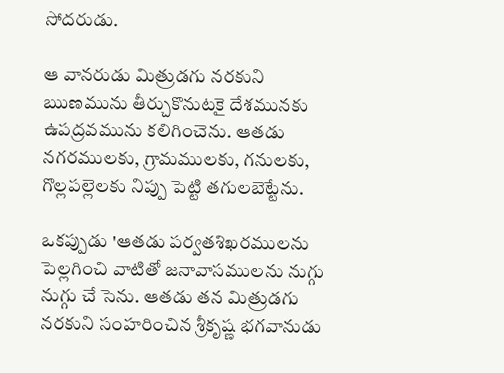సోదరుడు.

ఆ వానరుడు మిత్రుడగు నరకుని ఋణమును తీర్చుకొనుటకై దేశమునకు ఉపద్రవమును కలిగించెను. ఆతడు నగరములకు, గ్రామములకు, గనులకు, గొల్లపల్లెలకు నిప్పు పెట్టి తగులబెట్టేను.

ఒకప్పుడు 'ఆతడు పర్వతశిఖరములను పెల్లగించి వాటితో జనావాసములను నుగ్గు నుగ్గు చే సెను. ఆతడు తన మిత్రుడగు నరకుని సంహరించిన శ్రీకృష్ణ భగవానుడు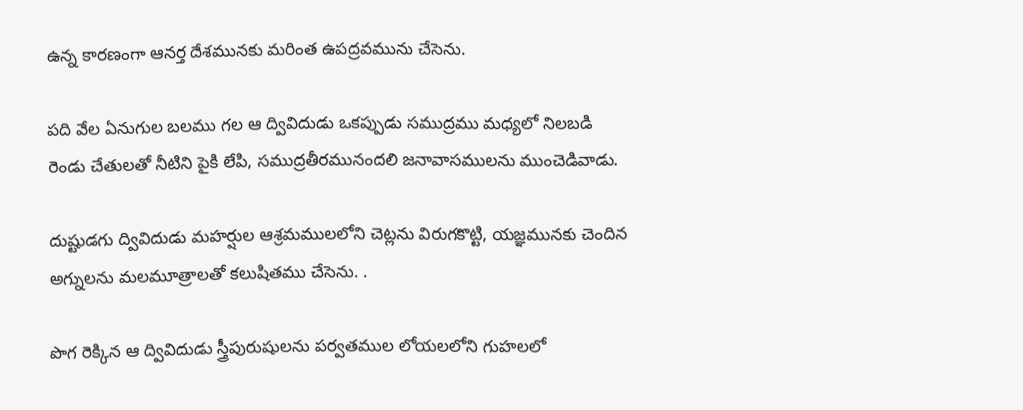ఉన్న కారణంగా ఆనర్త దేశమునకు మరింత ఉపద్రవమును చేసెను.

పది వేల ఏనుగుల బలము గల ఆ ద్వివిదుడు ఒకప్పుడు సముద్రము మధ్యలో నిలబడి రెండు చేతులతో నీటిని పైకి లేపి, సముద్రతీరమునందలి జనావాసములను ముంచెడివాడు.

దుష్టుడగు ద్వివిదుడు మహర్షుల ఆశ్రమములలోని చెట్లను విరుగకొట్టి, యజ్ఞమునకు చెందిన అగ్నులను మలమూత్రాలతో కలుషితము చేసెను. .

పొగ రెక్కిన ఆ ద్వివిదుడు స్త్రీపురుషులను పర్వతముల లోయలలోని గుహలలో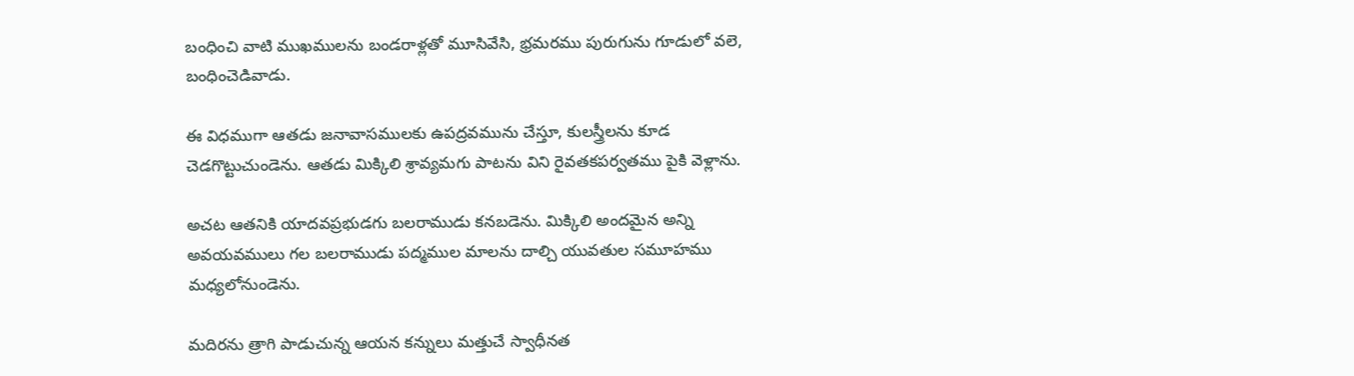బంధించి వాటి ముఖములను బండరాళ్లతో మూసివేసి, భ్రమరము పురుగును గూడులో వలె, బంధించెడివాడు.

ఈ విధముగా ఆతడు జనావాసములకు ఉపద్రవమును చేస్తూ, కులస్త్రీలను కూడ చెడగొట్టుచుండెను. ఆతడు మిక్కిలి శ్రావ్యమగు పాటను విని రైవతకపర్వతము పైకి వెళ్లాను.

అచట ఆతనికి యాదవప్రభుడగు బలరాముడు కనబడెను. మిక్కిలి అందమైన అన్ని అవయవములు గల బలరాముడు పద్మముల మాలను దాల్చి యువతుల సమూహము మధ్యలోనుండెను.

మదిరను త్రాగి పాడుచున్న ఆయన కన్నులు మత్తుచే స్వాధీనత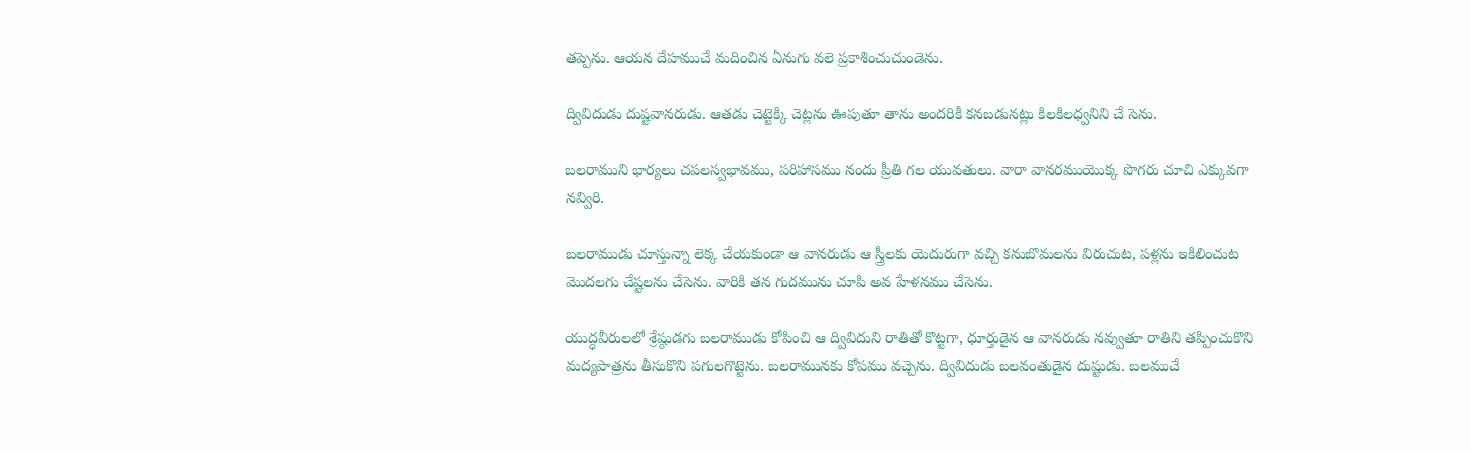తప్పెను. ఆయన దేహముచే మదించిన ఏనుగు వలె ప్రకాశించుచుండెను.

ద్వివిదుడు దుష్టవానరుడు. ఆతడు చెట్టెక్కి చెట్లను ఊపుతూ తాను అందరికీ కనబడునట్లు కిలకిలధ్వనిని చే సెను.

బలరాముని భార్యలు చపలస్వభావము, పరిహాసము నందు ప్రీతి గల యువతులు. వారా వానరముయొక్క పొగరు చూచి ఎక్కువగా నవ్విరి.

బలరాముడు చూస్తున్నా లెక్క చేయకుండా ఆ వానరుడు ఆ స్త్రీలకు యెదురుగా వచ్చి కనుబొమలను విరుచుట, పళ్లను ఇకిలించుట మొదలగు చేష్టలను చేసెను. వారికి తన గుదమును చూపి అవ హేళనము చేసెను.

యుద్ధవీరులలో శ్రేష్ఠుడగు బలరాముడు కోపించి ఆ ద్వివిదుని రాతితో కొట్టగా, ధూర్తుడైన ఆ వానరుడు నవ్వుతూ రాతిని తప్పించుకొని మద్యపాత్రను తీసుకొని పగులగొట్టెను. బలరామునకు కోపము వచ్చెను. ద్వివిదుడు బలవంతుడైన దుష్టుడు. బలముచే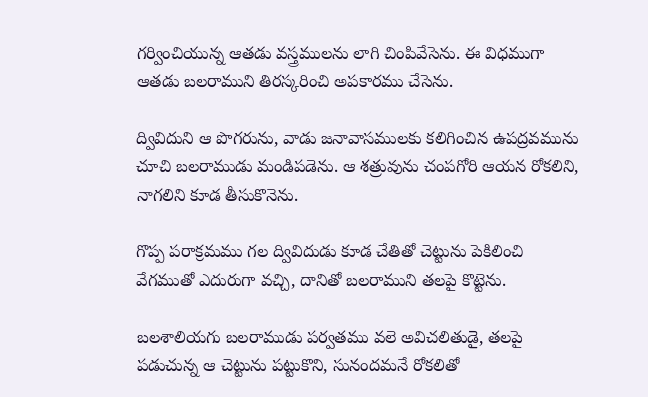గర్వించియున్న ఆతడు వస్త్రములను లాగి చింపివేసెను. ఈ విధముగా ఆతడు బలరాముని తిరస్కరించి అపకారము చేసెను.

ద్వివిదుని ఆ పొగరును, వాడు జనావాసములకు కలిగించిన ఉపద్రవమును చూచి బలరాముడు మండిపడెను. ఆ శత్రువును చంపగోరి ఆయన రోకలిని, నాగలిని కూడ తీసుకొనెను.

గొప్ప పరాక్రమము గల ద్వివిదుడు కూడ చేతితో చెట్టును పెకిలించి వేగముతో ఎదురుగా వచ్చి, దానితో బలరాముని తలపై కొట్టెను.

బలశాలియగు బలరాముడు పర్వతము వలె అవిచలితుడై, తలపై పడుచున్న ఆ చెట్టును పట్టుకొని, సునందమనే రోకలితో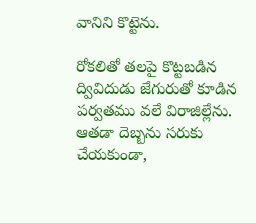వానిని కొట్టెను.

రోకలితో తలపై కొట్టబడిన ద్వివిదుడు జేగురుతో కూడిన పర్వతము వలే విరాజిల్లేను. ఆతడా దెబ్బను సరుకు చేయకుండా,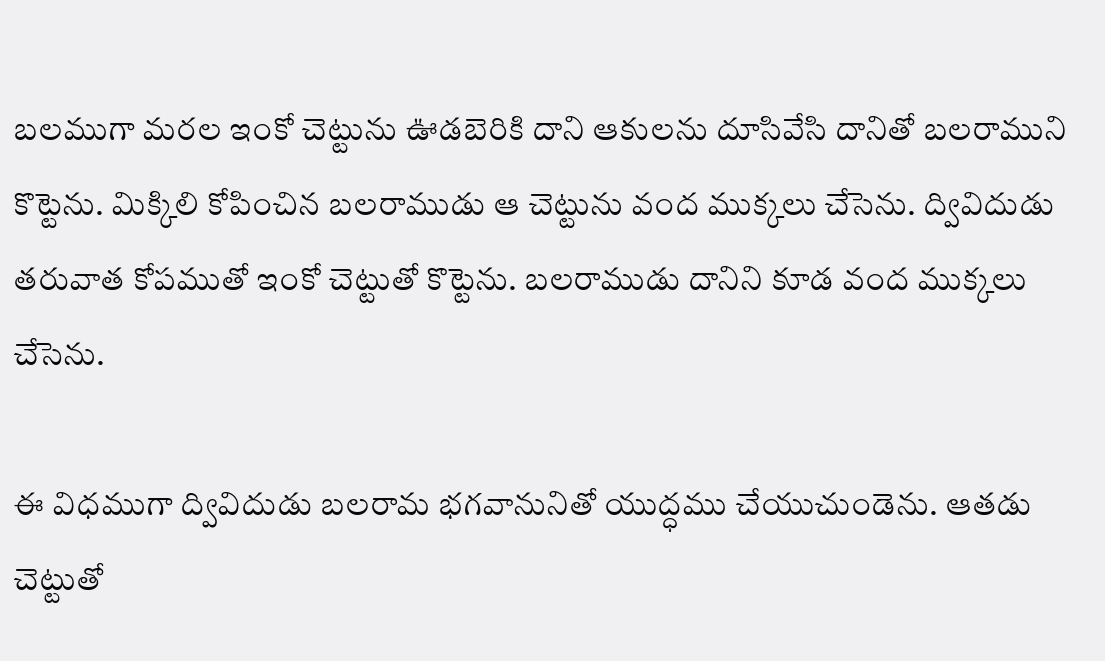బలముగా మరల ఇంకో చెట్టును ఊడబెరికి దాని ఆకులను దూసివేసి దానితో బలరాముని కొట్టెను. మిక్కిలి కోపించిన బలరాముడు ఆ చెట్టును వంద ముక్కలు చేసెను. ద్వివిదుడు తరువాత కోపముతో ఇంకో చెట్టుతో కొట్టెను. బలరాముడు దానిని కూడ వంద ముక్కలు చేసెను.

ఈ విధముగా ద్వివిదుడు బలరామ భగవానునితో యుద్ధము చేయుచుండెను. ఆతడు చెట్టుతో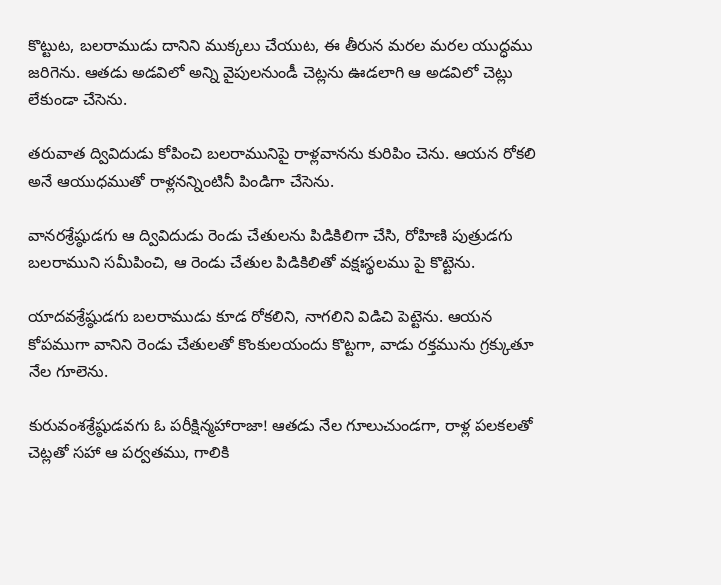కొట్టుట, బలరాముడు దానిని ముక్కలు చేయుట, ఈ తీరున మరల మరల యుద్ధము జరిగెను. ఆతడు అడవిలో అన్ని వైపులనుండీ చెట్లను ఊడలాగి ఆ అడవిలో చెట్లు లేకుండా చేసెను.

తరువాత ద్వివిదుడు కోపించి బలరామునిపై రాళ్లవానను కురిపిం చెను. ఆయన రోకలి అనే ఆయుధముతో రాళ్లనన్నింటినీ పిండిగా చేసెను.

వానరశ్రేష్ఠుడగు ఆ ద్వివిదుడు రెండు చేతులను పిడికిలిగా చేసి, రోహిణి పుత్రుడగు బలరాముని సమీపించి, ఆ రెండు చేతుల పిడికిలితో వక్షఃస్థలము పై కొట్టెను.

యాదవశ్రేష్ఠుడగు బలరాముడు కూడ రోకలిని, నాగలిని విడిచి పెట్టెను. ఆయన కోపముగా వానిని రెండు చేతులతో కొంకులయందు కొట్టగా, వాడు రక్తమును గ్రక్కుతూ నేల గూలెను.

కురువంశశ్రేష్ఠుడవగు ఓ పరీక్షిన్మహారాజా! ఆతడు నేల గూలుచుండగా, రాళ్ల పలకలతో చెట్లతో సహా ఆ పర్వతము, గాలికి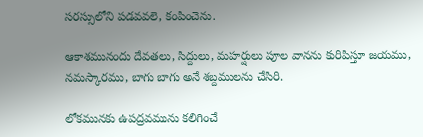సరస్సులోని పడవవలె, కంపించెను.

ఆకాశమునందు దేవతలు, సిద్దులు, మహర్షులు పూల వానను కురిపిస్తూ జయము, నమస్కారము, బాగు బాగు అనే శబ్దములను చేసిరి.

లోకమునకు ఉపద్రవమును కలిగించే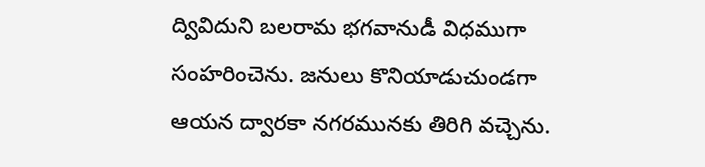ద్వివిదుని బలరామ భగవానుడీ విధముగా సంహరించెను. జనులు కొనియాడుచుండగా ఆయన ద్వారకా నగరమునకు తిరిగి వచ్చెను.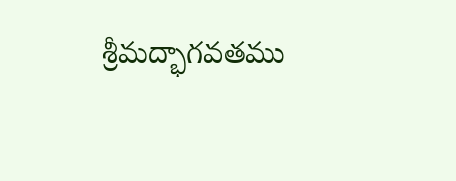శ్రీమద్భాగవతము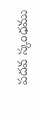పదవ స్కంధము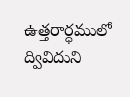ఉత్తరార్ధములో ద్వివిదుని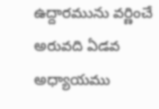ఉద్దారమును వర్ణించే అరువది ఏడవ అధ్యాయము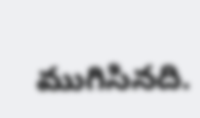ముగిసినది.